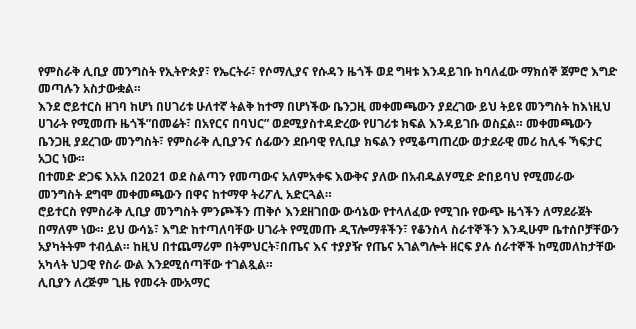የምስራቅ ሊቢያ መንግስት የኢትዮጵያ፣ የኤርትራ፣ የሶማሊያና የሱዳን ዜጎች ወደ ግዛቱ እንዳይገቡ ከባለፈው ማክሰኞ ጀምሮ እግድ መጣሉን አስታውቋል።
እንደ ሮይተርስ ዘገባ ከሆነ በሀገሪቱ ሁለተኛ ትልቅ ከተማ በሆነችው ቤንጋዚ መቀመጫውን ያደረገው ይህ ትይዩ መንግስት ከእነዚህ ሀገራት የሚመጡ ዜጎች”በመሬት፣ በአየርና በባህር” ወደሚያስተዳድረው የሀገሪቱ ክፍል እንዳይገቡ ወስኗል። መቀመጫውን ቤንጋዚ ያደረገው መንግስት፣ የምስራቅ ሊቢያንና ሰፊውን ደቡባዊ የሊቢያ ክፍልን የሚቆጣጠረው ወታደራዊ መሪ ከሊፋ ኻፍታር አጋር ነው።
በተመድ ድጋፍ እአአ በ2021 ወደ ስልጣን የመጣውና አለምአቀፍ እውቅና ያለው በአብዱልሃሚድ ድበይባህ የሚመራው መንግስት ደግሞ መቀመጫውን በዋና ከተማዋ ትሪፖሊ አድርጓል።
ሮይተርስ የምስራቅ ሊቢያ መንግስት ምንጮችን ጠቅሶ እንደዘገበው ውሳኔው የተላለፈው የሚገቡ የውጭ ዜጎችን ለማደራጀት በማለም ነው። ይህ ውሳኔ፣ እግድ ከተጣለባቸው ሀገራት የሚመጡ ዲፕሎማቶችን፣ የቆንስላ ስራተኞችን እንዲሁም ቤተሰቦቻቸውን አያካትትም ተብሏል። ከዚህ በተጨማሪም በትምህርት፣በጤና እና ተያያዥ የጤና አገልግሎት ዘርፍ ያሉ ሰራተኞች ከሚመለከታቸው አካላት ህጋዊ የስራ ውል እንደሚሰጣቸው ተገልጿል።
ሊቢያን ለረጅም ጊዜ የመሩት ሙአማር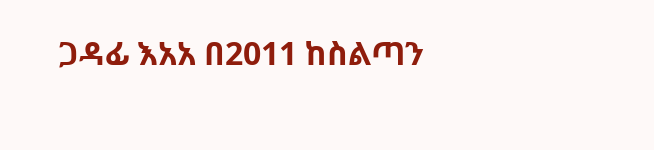ጋዳፊ እአአ በ2011 ከስልጣን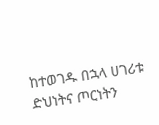ከተወገዱ በኋላ ሀገሪቱ ድህነትና ጦርነትን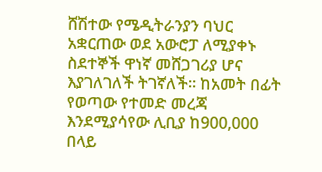ሸሽተው የሜዲትራንያን ባህር አቋርጠው ወደ አውሮፓ ለሚያቀኑ ስደተኞች ዋነኛ መሸጋገሪያ ሆና እያገለገለች ትገኛለች። ከአመት በፊት የወጣው የተመድ መረጃ እንደሚያሳየው ሊቢያ ከ900,000 በላይ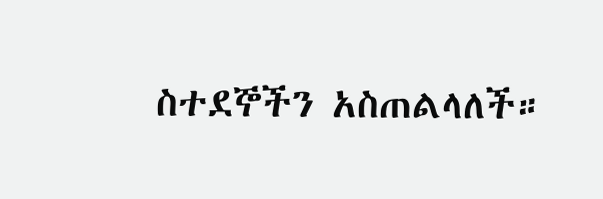ስተደኞችን አስጠልላለች።